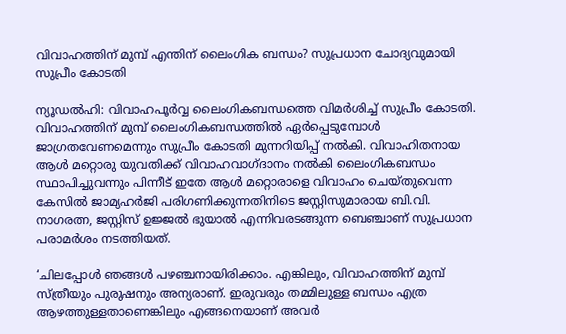വിവാഹത്തിന് മുമ്പ് എന്തിന് ലൈംഗിക ബന്ധം? സുപ്രധാന ചോദ്യവുമായി സുപ്രീം കോടതി

ന്യൂഡൽഹി: വിവാഹപൂർവ്വ ലൈംഗികബന്ധത്തെ വിമർശിച്ച് സുപ്രീം കോടതി. വിവാഹത്തിന് മുമ്പ് ലൈംഗികബന്ധത്തിൽ ഏർപ്പെടുമ്പോൾ ജാഗ്രതവേണമെന്നും സുപ്രീം കോടതി മുന്നറിയിപ്പ് നൽകി. വിവാഹിതനായ ആൾ മറ്റൊരു യുവതിക്ക് വിവാഹവാഗ്ദാനം നൽകി ലൈംഗികബന്ധം സ്ഥാപിച്ചുവന്നും പിന്നീട് ഇതേ ആൾ മറ്റൊരാളെ വിവാഹം ചെയ്തുവെന്ന കേസിൽ ജാമ്യഹർജി പരിഗണിക്കുന്നതിനിടെ ജസ്റ്റിസുമാരായ ബി.വി. നാഗരത്ന, ജസ്റ്റിസ് ഉജ്ജൽ ഭുയാൽ എന്നിവരടങ്ങുന്ന ബെഞ്ചാണ് സുപ്രധാന പരാമർശം നടത്തിയത്.

‘ചിലപ്പോൾ ഞങ്ങൾ പഴഞ്ചനായിരിക്കാം. എങ്കിലും, വിവാഹത്തിന് മുമ്പ് സ്ത്രീയും പുരുഷനും അന്യരാണ്. ഇരുവരും തമ്മിലുള്ള ബന്ധം എത്ര ആഴത്തുള്ളതാണെങ്കിലും എങ്ങനെയാണ് അവർ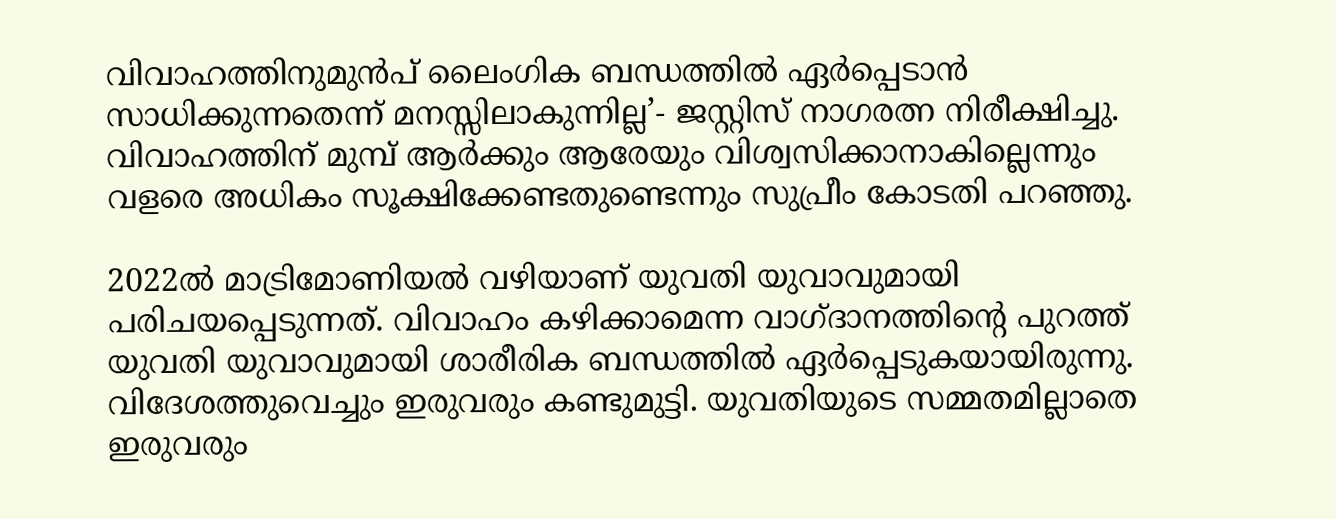വിവാഹത്തിനുമുൻപ് ലൈംഗിക ബന്ധത്തിൽ ഏർപ്പെടാൻ സാധിക്കുന്നതെന്ന് മനസ്സിലാകുന്നില്ല’- ജസ്റ്റിസ് നാഗരത്ന നിരീക്ഷിച്ചു. വിവാഹത്തിന് മുമ്പ് ആർക്കും ആരേയും വിശ്വസിക്കാനാകില്ലെന്നും വളരെ അധികം സൂക്ഷിക്കേണ്ടതുണ്ടെന്നും സുപ്രീം കോടതി പറഞ്ഞു.

2022ൽ മാട്രിമോണിയൽ വഴിയാണ് യുവതി യുവാവുമായി പരിചയപ്പെടുന്നത്. വിവാഹം കഴിക്കാമെന്ന വാഗ്ദാനത്തിന്റെ പുറത്ത് യുവതി യുവാവുമായി ശാരീരിക ബന്ധത്തിൽ ഏർപ്പെടുകയായിരുന്നു. വിദേശത്തുവെച്ചും ഇരുവരും കണ്ടുമുട്ടി. യുവതിയുടെ സമ്മതമില്ലാതെ ഇരുവരും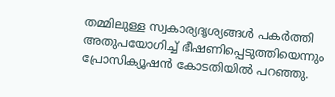തമ്മിലുള്ള സ്വകാര്യദൃശ്യങ്ങൾ പകർത്തി അതുപയോഗിച്ച് ഭീഷണിപ്പെടുത്തിയെന്നും പ്രോസിക്യൂഷൻ കോടതിയിൽ പറഞ്ഞു.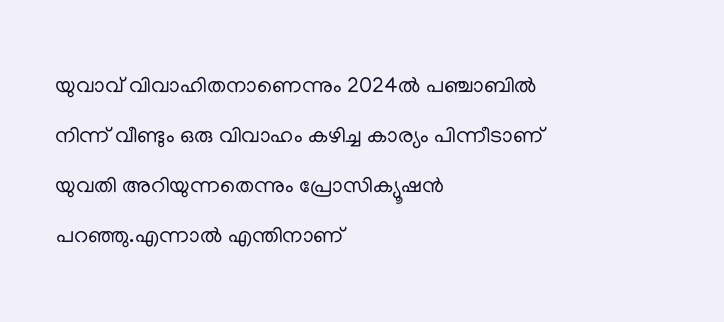യുവാവ് വിവാഹിതനാണെന്നും 2024ൽ പഞ്ചാബിൽ നിന്ന് വീണ്ടും ഒരു വിവാഹം കഴിച്ച കാര്യം പിന്നീടാണ് യുവതി അറിയുന്നതെന്നും പ്രോസിക്യൂഷൻ പറഞ്ഞു.എന്നാൽ എന്തിനാണ്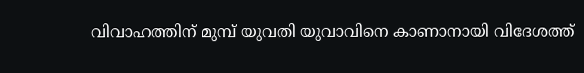വിവാഹത്തിന് മുമ്പ് യുവതി യുവാവിനെ കാണാനായി വിദേശത്ത്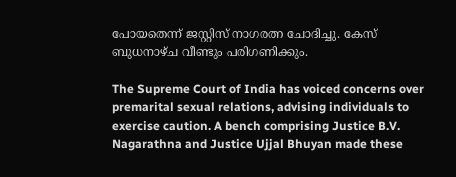പോയതെന്ന് ജസ്റ്റിസ് നാഗരത്ന ചോദിച്ചു. കേസ് ബുധനാഴ്ച വീണ്ടും പരിഗണിക്കും.

The Supreme Court of India has voiced concerns over premarital sexual relations, advising individuals to exercise caution. A bench comprising Justice B.V. Nagarathna and Justice Ujjal Bhuyan made these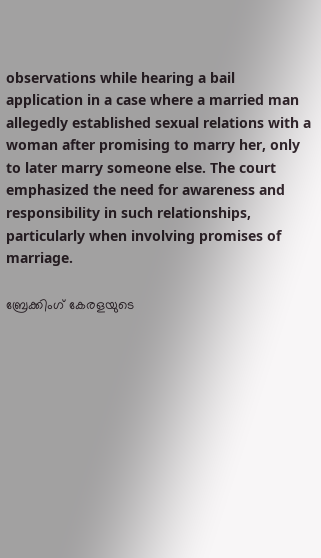observations while hearing a bail application in a case where a married man allegedly established sexual relations with a woman after promising to marry her, only to later marry someone else. The court emphasized the need for awareness and responsibility in such relationships, particularly when involving promises of marriage.

ബ്രേക്കിംഗ് കേരളയുടെ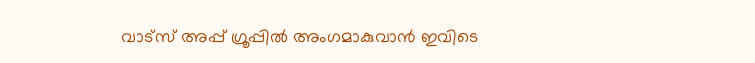വാട്സ് അപ്പ് ഗ്രൂപ്പിൽ അംഗമാകുവാൻ ഇവിടെ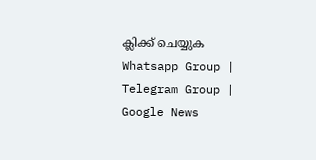ക്ലിക്ക് ചെയ്യുക Whatsapp Group | Telegram Group | Google News